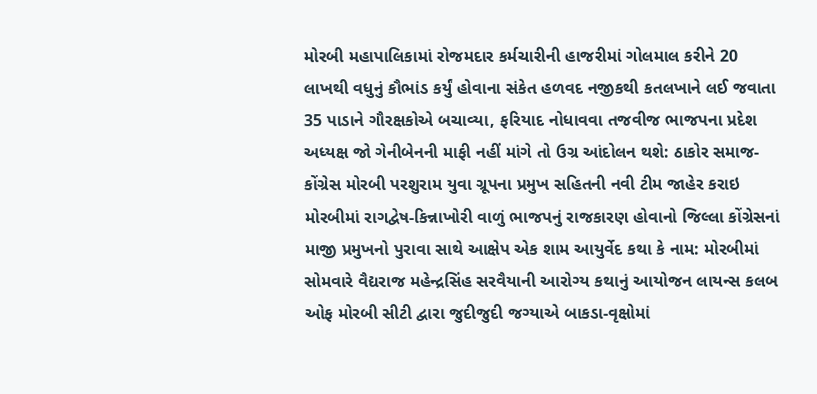મોરબી મહાપાલિકામાં રોજમદાર કર્મચારીની હાજરીમાં ગોલમાલ કરીને 20 લાખથી વધુનું કૌભાંડ કર્યું હોવાના સંકેત હળવદ નજીકથી કતલખાને લઈ જવાતા 35 પાડાને ગૌરક્ષકોએ બચાવ્યા, ફરિયાદ નોધાવવા તજવીજ ભાજપના પ્રદેશ અધ્યક્ષ જો ગેનીબેનની માફી નહીં માંગે તો ઉગ્ર આંદોલન થશે: ઠાકોર સમાજ-કોંગ્રેસ મોરબી પરશુરામ યુવા ગ્રૂપના પ્રમુખ સહિતની નવી ટીમ જાહેર કરાઇ મોરબીમાં રાગદ્વેષ-કિન્નાખોરી વાળું ભાજપનું રાજકારણ હોવાનો જિલ્લા કોંગ્રેસનાં માજી પ્રમુખનો પુરાવા સાથે આક્ષેપ એક શામ આયુર્વેદ કથા કે નામ: મોરબીમાં સોમવારે વૈદ્યરાજ મહેન્દ્રસિંહ સરવૈયાની આરોગ્ય કથાનું આયોજન લાયન્સ કલબ ઓફ મોરબી સીટી દ્વારા જુદીજુદી જગ્યાએ બાકડા-વૃક્ષોમાં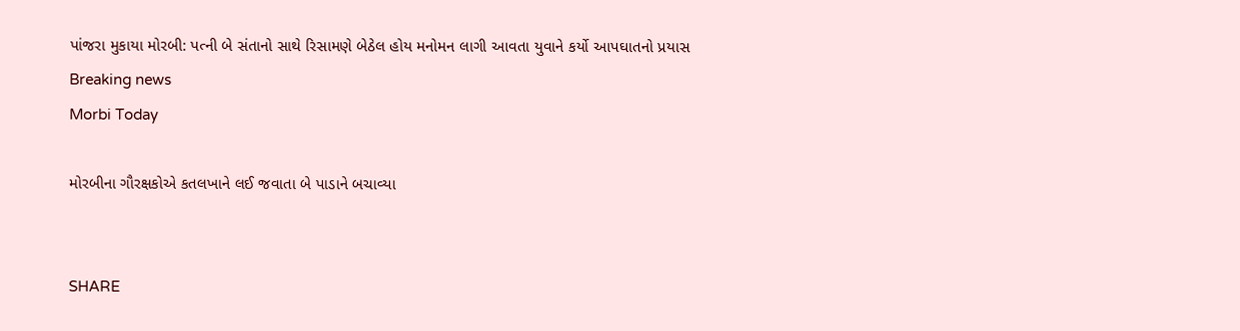પાંજરા મુકાયા મોરબી: પત્ની બે સંતાનો સાથે રિસામણે બેઠેલ હોય મનોમન લાગી આવતા યુવાને કર્યો આપઘાતનો પ્રયાસ
Breaking news
Morbi Today

મોરબીના ગૌરક્ષકોએ કતલખાને લઈ જવાતા બે પાડાને બચાવ્યા


SHARE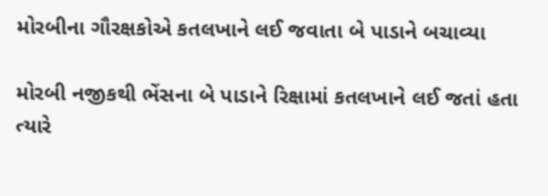મોરબીના ગૌરક્ષકોએ કતલખાને લઈ જવાતા બે પાડાને બચાવ્યા

મોરબી નજીકથી ભેંસના બે પાડાને રિક્ષામાં કતલખાને લઈ જતાં હતા ત્યારે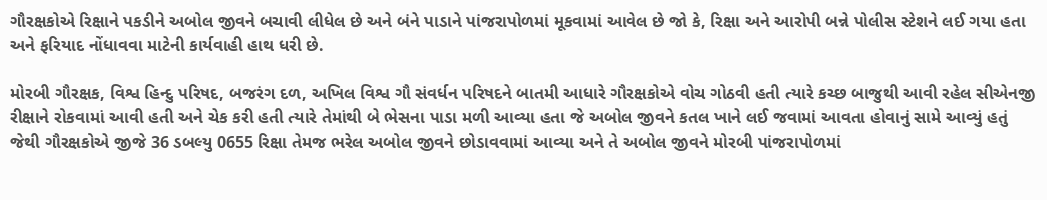ગૌરક્ષકોએ રિક્ષાને પકડીને અબોલ જીવને બચાવી લીધેલ છે અને બંને પાડાને પાંજરાપોળમાં મૂકવામાં આવેલ છે જો કે, રિક્ષા અને આરોપી બન્ને પોલીસ સ્ટેશને લઈ ગયા હતા અને ફરિયાદ નોંધાવવા માટેની કાર્યવાહી હાથ ધરી છે.

મોરબી ગૌરક્ષક, વિશ્વ હિન્દુ પરિષદ, બજરંગ દળ, અખિલ વિશ્વ ગૌ સંવર્ધન પરિષદને બાતમી આધારે ગૌરક્ષકોએ વોચ ગોઠવી હતી ત્યારે કચ્છ બાજુથી આવી રહેલ સીએનજી રીક્ષાને રોકવામાં આવી હતી અને ચેક કરી હતી ત્યારે તેમાંથી બે ભેસના પાડા મળી આવ્યા હતા જે અબોલ જીવને કતલ ખાને લઈ જવામાં આવતા હોવાનું સામે આવ્યું હતું જેથી ગૌરક્ષકોએ જીજે 36 ડબલ્યુ 0655 રિક્ષા તેમજ ભરેલ અબોલ જીવને છોડાવવામાં આવ્યા અને તે અબોલ જીવને મોરબી પાંજરાપોળમાં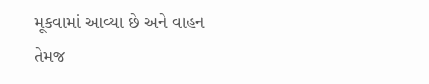મૂકવામાં આવ્યા છે અને વાહન તેમજ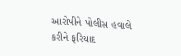આરોપીને પોલીસ હવાલે કરીને ફરિયાદ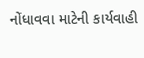નોંધાવવા માટેની કાર્યવાહી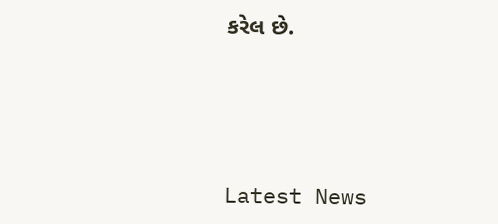કરેલ છે.






Latest News